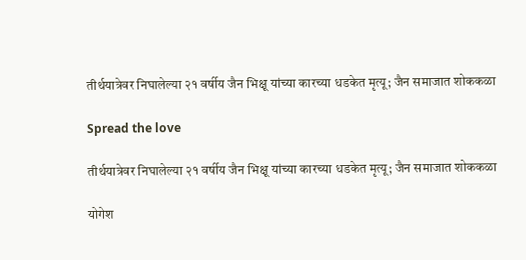तीर्थयात्रेवर निघालेल्या २१ वर्षीय जैन भिक्षू यांच्या कारच्या धडकेत मृत्यू; जैन समाजात शोककळा

Spread the love

तीर्थयात्रेवर निघालेल्या २१ वर्षीय जैन भिक्षू यांच्या कारच्या धडकेत मृत्यू; जैन समाजात शोककळा

योगेश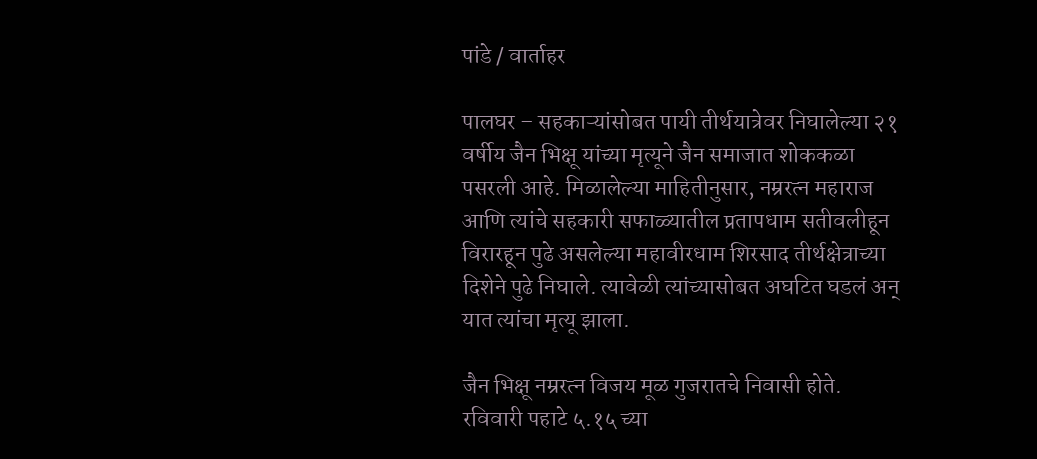पांडे / वार्ताहर

पालघर – सहकाऱ्यांसोबत पायी तीर्थयात्रेवर निघालेल्या २१ वर्षीय जैन भिक्षू यांच्या मृत्यूने जैन समाजात शोककळा पसरली आहे. मिळालेल्या माहितीनुसार, नम्ररत्न महाराज आणि त्यांचे सहकारी सफाळ्यातील प्रतापधाम सतीवलीहून विरारहून पुढे असलेल्या महावीरधाम शिरसाद तीर्थक्षेत्राच्या दिशेने पुढे निघाले. त्यावेळी त्यांच्यासोबत अघटित घडलं अन् यात त्यांचा मृत्यू झाला.

जैन भिक्षू नम्ररत्न विजय मूळ गुजरातचे निवासी होते. रविवारी पहाटे ५.१५ च्या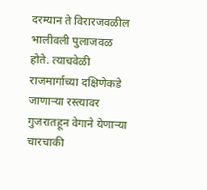दरम्यान ते विरारजवळील भालीवली पुलाजवळ होते. त्याचवेळी राजमार्गाच्या दक्षिणेकडे जाणाऱ्या रस्त्यावर गुजरातहून वेगाने येणाऱ्या चारचाकी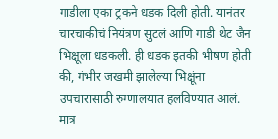गाडीला एका ट्रकने धडक दिली होती. यानंतर चारचाकीचं नियंत्रण सुटलं आणि गाडी थेट जैन भिक्षूला धडकली. ही धडक इतकी भीषण होती की, गंभीर जखमी झालेल्या भिक्षूंना उपचारासाठी रुग्णालयात हलविण्यात आलं. मात्र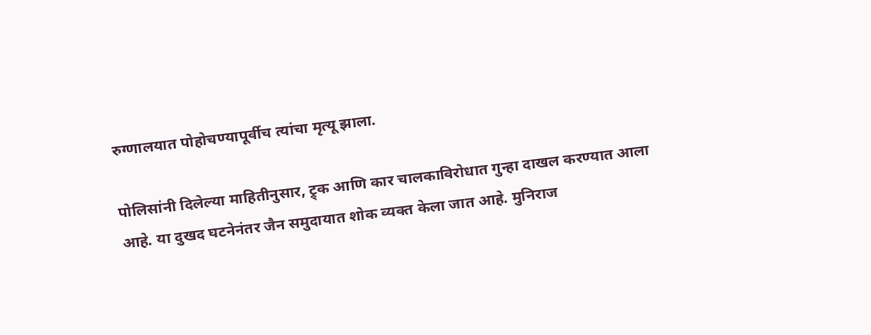रुग्णालयात पोहोचण्यापूर्वीच त्यांचा मृत्यू झाला.

पोलिसांनी दिलेल्या माहितीनुसार, ट्र्क आणि कार चालकाविरोधात गुन्हा दाखल करण्यात आला आहे. या दुखद घटनेनंतर जैन समुदायात शोक व्यक्त केला जात आहे. मुनिराज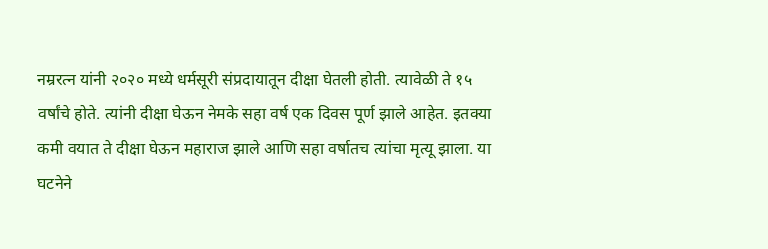नम्ररत्न यांनी २०२० मध्ये धर्मसूरी संप्रदायातून दीक्षा घेतली होती. त्यावेळी ते १५ वर्षांचे होते. त्यांनी दीक्षा घेऊन नेमके सहा वर्ष एक दिवस पूर्ण झाले आहेत. इतक्या कमी वयात ते दीक्षा घेऊन महाराज झाले आणि सहा वर्षातच त्यांचा मृत्यू झाला. या घटनेने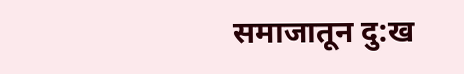समाजातून दु:ख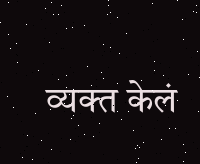व्यक्त केलं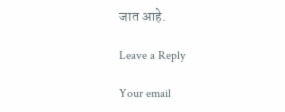जात आहे.

Leave a Reply

Your email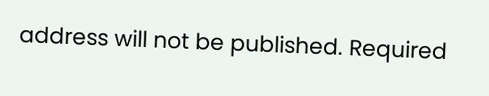address will not be published. Required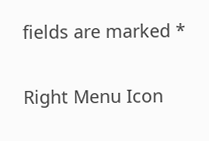fields are marked *

Right Menu Icon